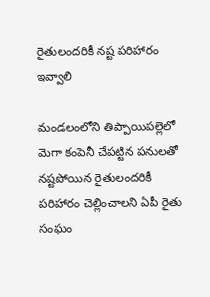రైతులందరికీ నష్ట పరిహారం ఇవ్వాలి

మండలంలోని తిప్పాయిపల్లెలో మెగా కంపెనీ చేపట్టిన పనులతో నష్టపోయిన రైతులందరికీ పరిహారం చెల్లించాలని ఏపీ రైతు సంఘం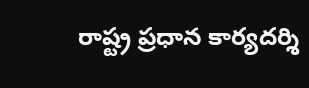రాష్ట్ర ప్రధాన కార్యదర్శి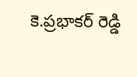కె.ప్రభాకర్‌ రెడ్డి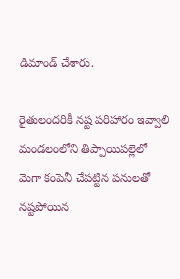డిమాండ్‌ చేశారు.

రైతులందరికీ నష్ట పరిహారం ఇవ్వాలి
మండలంలోని తిప్పాయిపల్లెలో మెగా కంపెనీ చేపట్టిన పనులతో నష్టపోయిన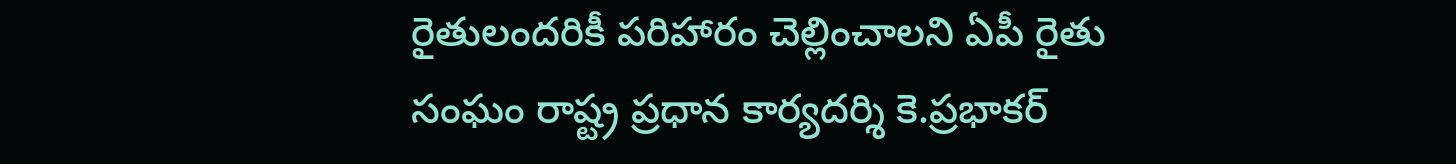రైతులందరికీ పరిహారం చెల్లించాలని ఏపీ రైతు సంఘం రాష్ట్ర ప్రధాన కార్యదర్శి కె.ప్రభాకర్‌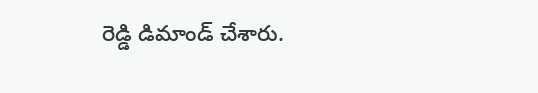రెడ్డి డిమాండ్‌ చేశారు.